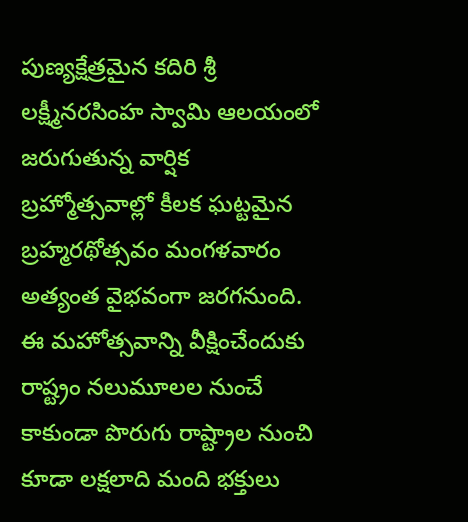పుణ్యక్షేత్రమైన కదిరి శ్రీ లక్ష్మీనరసింహ స్వామి ఆలయంలో జరుగుతున్న వార్షిక బ్రహ్మోత్సవాల్లో కీలక ఘట్టమైన బ్రహ్మరథోత్సవం మంగళవారం అత్యంత వైభవంగా జరగనుంది. ఈ మహోత్సవాన్ని వీక్షించేందుకు రాష్ట్రం నలుమూలల నుంచే కాకుండా పొరుగు రాష్ట్రాల నుంచి కూడా లక్షలాది మంది భక్తులు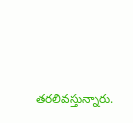తరలివస్తున్నారు.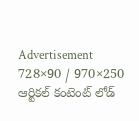Advertisement
728×90 / 970×250
ఆర్టికల్ కంటెంట్ లోడ్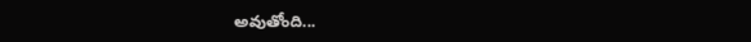అవుతోంది...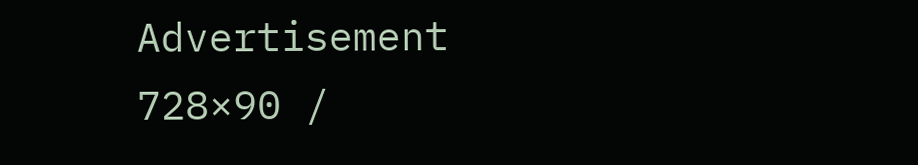Advertisement
728×90 /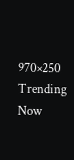970×250
Trending Now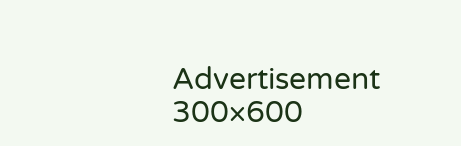Advertisement
300×600